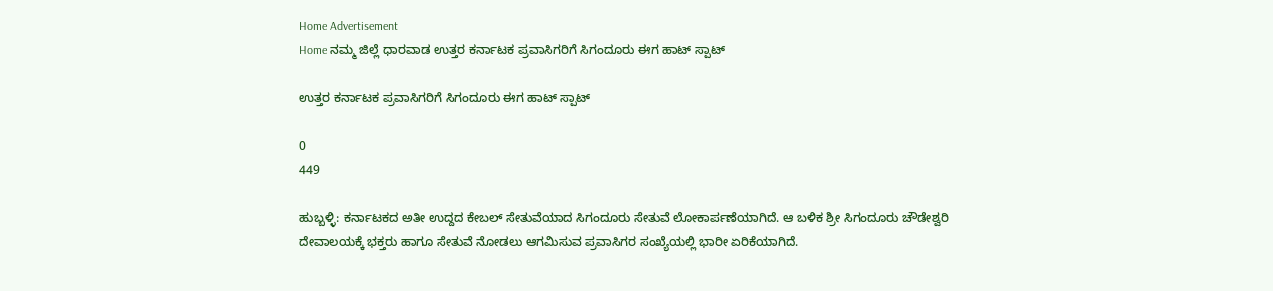Home Advertisement
Home ನಮ್ಮ ಜಿಲ್ಲೆ ಧಾರವಾಡ ಉತ್ತರ ಕರ್ನಾಟಕ ಪ್ರವಾಸಿಗರಿಗೆ ಸಿಗಂದೂರು ಈಗ ಹಾಟ್ ಸ್ಪಾಟ್

ಉತ್ತರ ಕರ್ನಾಟಕ ಪ್ರವಾಸಿಗರಿಗೆ ಸಿಗಂದೂರು ಈಗ ಹಾಟ್ ಸ್ಪಾಟ್

0
449

ಹುಬ್ಬಳ್ಳಿ: ಕರ್ನಾಟಕದ ಅತೀ ಉದ್ದದ ಕೇಬಲ್ ಸೇತುವೆಯಾದ ಸಿಗಂದೂರು ಸೇತುವೆ ಲೋಕಾರ್ಪಣೆಯಾಗಿದೆ. ಆ ಬಳಿಕ ಶ್ರೀ ಸಿಗಂದೂರು ಚೌಡೇಶ್ವರಿ ದೇವಾಲಯಕ್ಕೆ ಭಕ್ತರು ಹಾಗೂ ಸೇತುವೆ ನೋಡಲು ಆಗಮಿಸುವ ಪ್ರವಾಸಿಗರ ಸಂಖ್ಯೆಯಲ್ಲಿ ಭಾರೀ ಏರಿಕೆಯಾಗಿದೆ.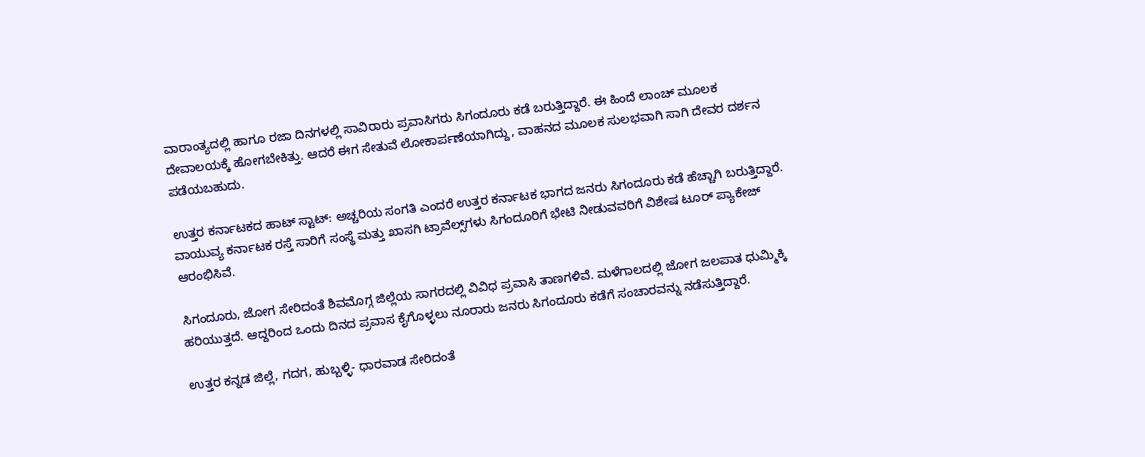ವಾರಾಂತ್ಯದಲ್ಲಿ ಹಾಗೂ ರಜಾ ದಿನಗಳಲ್ಲಿ ಸಾವಿರಾರು ಪ್ರವಾಸಿಗರು ಸಿಗಂದೂರು ಕಡೆ ಬರುತ್ತಿದ್ದಾರೆ. ಈ ಹಿಂದೆ ಲಾಂಚ್ ಮೂಲಕ ದೇವಾಲಯಕ್ಕೆ ಹೋಗಬೇಕಿತ್ತು. ಆದರೆ ಈಗ ಸೇತುವೆ ಲೋಕಾರ್ಪಣೆಯಾಗಿದ್ದು, ವಾಹನದ ಮೂಲಕ ಸುಲಭವಾಗಿ ಸಾಗಿ ದೇವರ ದರ್ಶನ ಪಡೆಯಬಹುದು.

ಉತ್ತರ ಕರ್ನಾಟಕದ ಹಾಟ್ ಸ್ಟಾಟ್: ಅಚ್ಚರಿಯ ಸಂಗತಿ ಎಂದರೆ ಉತ್ತರ ಕರ್ನಾಟಕ ಭಾಗದ ಜನರು ಸಿಗಂದೂರು ಕಡೆ ಹೆಚ್ಚಾಗಿ ಬರುತ್ತಿದ್ದಾರೆ. ವಾಯುವ್ಯ ಕರ್ನಾಟಕ ರಸ್ತೆ ಸಾರಿಗೆ ಸಂಸ್ಥೆ ಮತ್ತು ಖಾಸಗಿ ಟ್ರಾವೆಲ್ಸ್‌ಗಳು ಸಿಗಂದೂರಿಗೆ ಭೇಟಿ ನೀಡುವವರಿಗೆ ವಿಶೇಷ ಟೂರ್ ಪ್ಯಾಕೇಜ್‌ ಆರಂಭಿಸಿವೆ.

ಸಿಗಂದೂರು, ಜೋಗ ಸೇರಿದಂತೆ ಶಿವಮೊಗ್ಗ ಜಿಲ್ಲೆಯ ಸಾಗರದಲ್ಲಿ ವಿವಿಧ ಪ್ರವಾಸಿ ತಾಣಗಳಿವೆ. ಮಳೆಗಾಲದಲ್ಲಿ ಜೋಗ ಜಲಪಾತ ಧುಮ್ಮಿಕ್ಕಿ ಹರಿಯುತ್ತದೆ. ಆದ್ದರಿಂದ ಒಂದು ದಿನದ ಪ್ರವಾಸ ಕೈಗೊಳ್ಳಲು ನೂರಾರು ಜನರು ಸಿಗಂದೂರು ಕಡೆಗೆ ಸಂಚಾರವನ್ನು ನಡೆಸುತ್ತಿದ್ದಾರೆ.

ಉತ್ತರ ಕನ್ನಡ ಜಿಲ್ಲೆ, ಗದಗ, ಹುಬ್ಬಳ್ಳಿ- ಧಾರವಾಡ ಸೇರಿದಂತೆ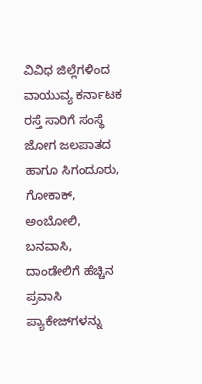ವಿವಿಧ ಜಿಲ್ಲೆಗಳಿಂದ ವಾಯುವ್ಯ ಕರ್ನಾಟಕ ರಸ್ತೆ ಸಾರಿಗೆ ಸಂಸ್ಥೆ ಜೋಗ ಜಲಪಾತದ ಹಾಗೂ ಸಿಗಂದೂರು, ಗೋಕಾಕ್, ಅಂಬೋಲಿ, ಬನವಾಸಿ, ದಾಂಡೇಲಿಗೆ ಹೆಚ್ಚಿನ ಪ್ರವಾಸಿ ಪ್ಯಾಕೇಜ್‌ಗಳನ್ನು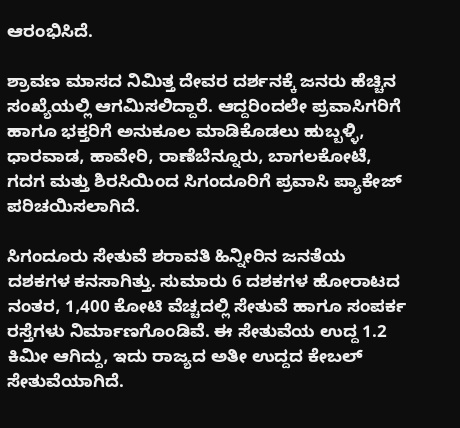ಆರಂಭಿಸಿದೆ.

ಶ್ರಾವಣ ಮಾಸದ ನಿಮಿತ್ತ ದೇವರ ದರ್ಶನಕ್ಕೆ ಜನರು ಹೆಚ್ಚಿನ ಸಂಖ್ಯೆಯಲ್ಲಿ ಆಗಮಿಸಲಿದ್ದಾರೆ. ಆದ್ದರಿಂದಲೇ ಪ್ರವಾಸಿಗರಿಗೆ ಹಾಗೂ ಭಕ್ತರಿಗೆ ಅನುಕೂಲ ಮಾಡಿಕೊಡಲು ಹುಬ್ಬಳ್ಳಿ, ಧಾರವಾಡ, ಹಾವೇರಿ, ರಾಣೆಬೆನ್ನೂರು, ಬಾಗಲಕೋಟೆ, ಗದಗ ಮತ್ತು ಶಿರಸಿಯಿಂದ ಸಿಗಂದೂರಿಗೆ ಪ್ರವಾಸಿ ಪ್ಯಾಕೇಜ್ ಪರಿಚಯಿಸಲಾಗಿದೆ.

ಸಿಗಂದೂರು ಸೇತುವೆ ಶರಾವತಿ ಹಿನ್ನೀರಿನ ಜನತೆಯ ದಶಕಗಳ ಕನಸಾಗಿತ್ತು. ಸುಮಾರು 6 ದಶಕಗಳ ಹೋರಾಟದ ನಂತರ, 1,400 ಕೋಟಿ ವೆಚ್ಚದಲ್ಲಿ ಸೇತುವೆ ಹಾಗೂ ಸಂಪರ್ಕ ರಸ್ತೆಗಳು ನಿರ್ಮಾಣಗೊಂಡಿವೆ. ಈ ಸೇತುವೆಯ ಉದ್ದ 1.2 ಕಿಮೀ ಆಗಿದ್ದು, ಇದು ರಾಜ್ಯದ ಅತೀ ಉದ್ದದ ಕೇಬಲ್ ಸೇತುವೆಯಾಗಿದೆ.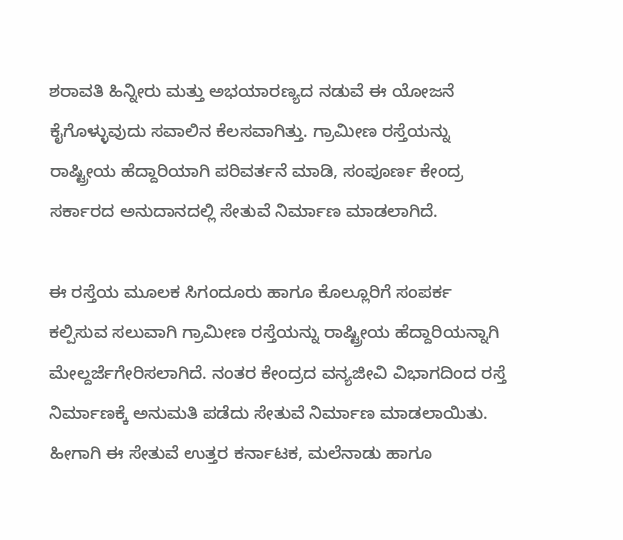ಶರಾವತಿ ಹಿನ್ನೀರು ಮತ್ತು ಅಭಯಾರಣ್ಯದ ನಡುವೆ ಈ ಯೋಜನೆ ಕೈಗೊಳ್ಳುವುದು ಸವಾಲಿನ ಕೆಲಸವಾಗಿತ್ತು. ಗ್ರಾಮೀಣ ರಸ್ತೆಯನ್ನು ರಾಷ್ಟ್ರೀಯ ಹೆದ್ದಾರಿಯಾಗಿ ಪರಿವರ್ತನೆ ಮಾಡಿ, ಸಂಪೂರ್ಣ ಕೇಂದ್ರ ಸರ್ಕಾರದ ಅನುದಾನದಲ್ಲಿ ಸೇತುವೆ ನಿರ್ಮಾಣ ಮಾಡಲಾಗಿದೆ.

ಈ ರಸ್ತೆಯ ಮೂಲಕ ಸಿಗಂದೂರು ಹಾಗೂ ಕೊಲ್ಲೂರಿಗೆ ಸಂಪರ್ಕ ಕಲ್ಪಿಸುವ ಸಲುವಾಗಿ ಗ್ರಾಮೀಣ ರಸ್ತೆಯನ್ನು ರಾಷ್ಟ್ರೀಯ ಹೆದ್ದಾರಿಯನ್ನಾಗಿ ಮೇಲ್ದರ್ಜೆಗೇರಿಸಲಾಗಿದೆ. ನಂತರ ಕೇಂದ್ರದ ವನ್ಯಜೀವಿ ವಿಭಾಗದಿಂದ ರಸ್ತೆ ನಿರ್ಮಾಣಕ್ಕೆ ಅನುಮತಿ ಪಡೆದು ಸೇತುವೆ‌ ನಿರ್ಮಾಣ ಮಾಡಲಾಯಿತು. ಹೀಗಾಗಿ ಈ ಸೇತುವೆ ಉತ್ತರ‌ ಕರ್ನಾಟಕ, ಮಲೆನಾಡು ಹಾಗೂ‌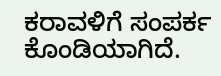ಕರಾವಳಿಗೆ ಸಂಪರ್ಕ‌ ಕೊಂಡಿಯಾಗಿದೆ.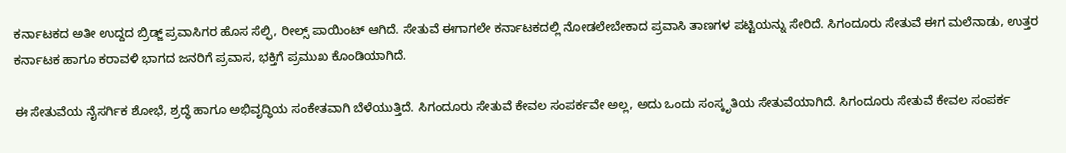ಕರ್ನಾಟಕದ ಅತೀ ಉದ್ದದ ಬ್ರಿಡ್ಜ್ ಪ್ರವಾಸಿಗರ ಹೊಸ ಸೆಲ್ಫಿ, ರೀಲ್ಸ್ ಪಾಯಿಂಟ್ ಆಗಿದೆ. ಸೇತುವೆ ಈಗಾಗಲೇ ಕರ್ನಾಟಕದಲ್ಲಿ ನೋಡಲೇಬೇಕಾದ ಪ್ರವಾಸಿ ತಾಣಗಳ ಪಟ್ಟಿಯನ್ನು ಸೇರಿದೆ. ಸಿಗಂದೂರು ಸೇತುವೆ ಈಗ ಮಲೆನಾಡು, ಉತ್ತರ ಕರ್ನಾಟಕ ಹಾಗೂ ಕರಾವಳಿ ಭಾಗದ ಜನರಿಗೆ ಪ್ರವಾಸ, ಭಕ್ತಿಗೆ ಪ್ರಮುಖ ಕೊಂಡಿಯಾಗಿದೆ.

ಈ ಸೇತುವೆಯ ನೈಸರ್ಗಿಕ ಶೋಭೆ, ಶ್ರದ್ಧೆ ಹಾಗೂ ಅಭಿವೃದ್ಧಿಯ ಸಂಕೇತವಾಗಿ ಬೆಳೆಯುತ್ತಿದೆ. ಸಿಗಂದೂರು ಸೇತುವೆ ಕೇವಲ ಸಂಪರ್ಕವೇ ಅಲ್ಲ, ಅದು ಒಂದು ಸಂಸ್ಕೃತಿಯ ಸೇತುವೆಯಾಗಿದೆ. ಸಿಗಂದೂರು ಸೇತುವೆ ಕೇವಲ ಸಂಪರ್ಕ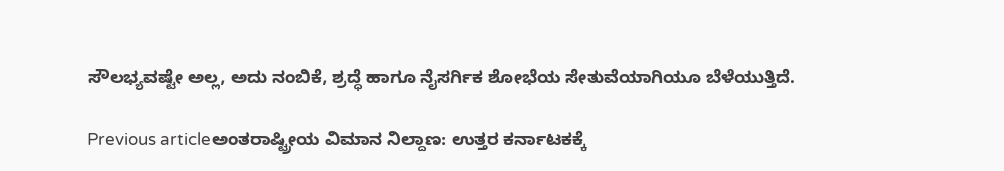ಸೌಲಭ್ಯವಷ್ಟೇ ಅಲ್ಲ, ಅದು ನಂಬಿಕೆ, ಶ್ರದ್ಧೆ ಹಾಗೂ ನೈಸರ್ಗಿಕ ಶೋಭೆಯ ಸೇತುವೆಯಾಗಿಯೂ ಬೆಳೆಯುತ್ತಿದೆ.

Previous articleಅಂತರಾಷ್ಟ್ರೀಯ ವಿಮಾನ ನಿಲ್ದಾಣ: ಉತ್ತರ ಕರ್ನಾಟಕಕ್ಕೆ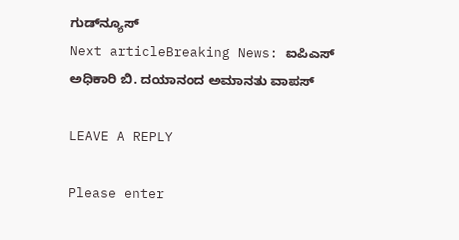ಗುಡ್‌ನ್ಯೂಸ್
Next articleBreaking News: ಐಪಿಎಸ್ ಅಧಿಕಾರಿ ಬಿ. ದಯಾನಂದ ಅಮಾನತು ವಾಪಸ್

LEAVE A REPLY

Please enter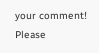your comment!
Please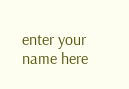enter your name here